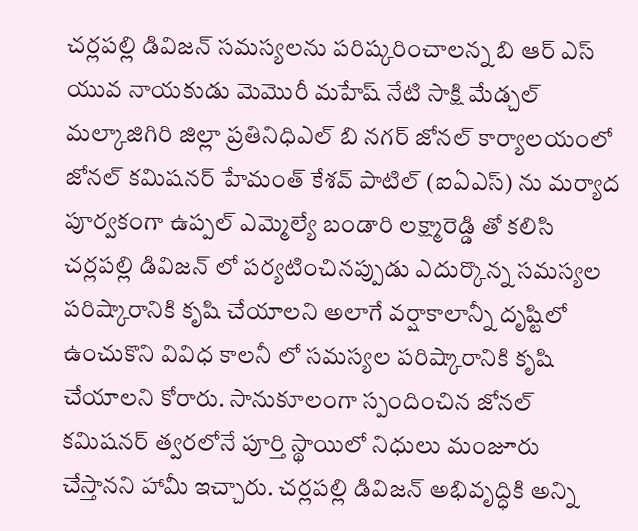చర్లపల్లి డివిజన్ సమస్యలను పరిష్కరించాలన్న బి ఆర్ ఎస్ యువ నాయకుడు మెమొరీ మహేష్ నేటి సాక్షి మేడ్చల్ మల్కాజిగిరి జిల్లా ప్రతినిధిఎల్ బి నగర్ జోనల్ కార్యాలయంలో జోనల్ కమిషనర్ హేమంత్ కేశవ్ పాటిల్ (ఐఏఎస్) ను మర్యాద పూర్వకంగా ఉప్పల్ ఎమ్మెల్యే బండారి లక్ష్మారెడ్డి తో కలిసి చర్లపల్లి డివిజన్ లో పర్యటించినప్పుడు ఎదుర్కొన్న సమస్యల పరిష్కారానికి కృషి చేయాలని అలాగే వర్షాకాలాన్నీ దృష్టిలో ఉంచుకొని వివిధ కాలనీ లో సమస్యల పరిష్కారానికి కృషి చేయాలని కోరారు. సానుకూలంగా స్పందించిన జోనల్ కమిషనర్ త్వరలోనే పూర్తి స్థాయిలో నిధులు మంజూరు చేస్తానని హామీ ఇచ్చారు. చర్లపల్లి డివిజన్ అభివృద్ధికి అన్ని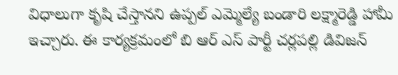విధాలుగా కృషి చేస్తానని ఉప్పల్ ఎమ్మెల్యే బండారి లక్ష్మారెడ్డి హామీ ఇచ్చారు. ఈ కార్యక్రమంలో బి ఆర్ ఎస్ పార్టీ చర్లపల్లి డివిజన్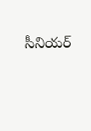సీనియర్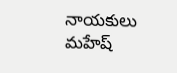నాయకులు మహేష్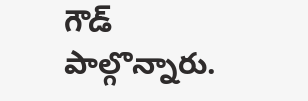గౌడ్ పాల్గొన్నారు.